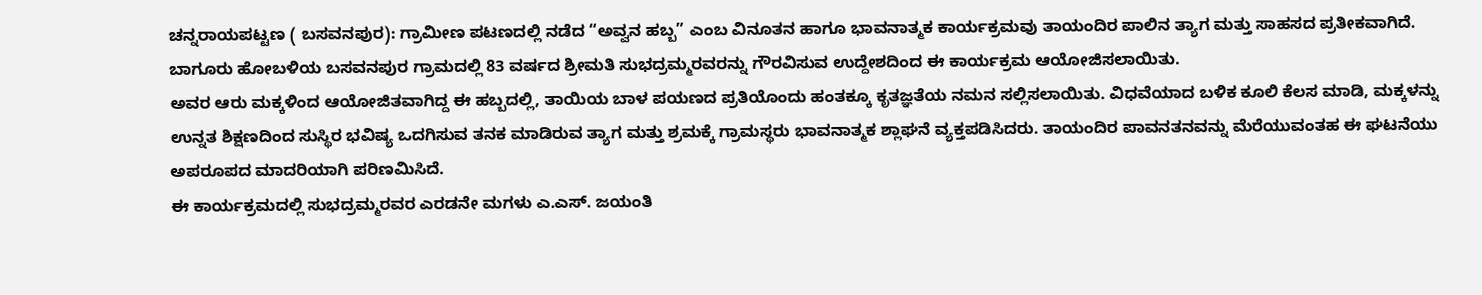ಚನ್ನರಾಯಪಟ್ಟಣ ( ಬಸವನಪುರ): ಗ್ರಾಮೀಣ ಪಟಣದಲ್ಲಿ ನಡೆದ “ಅವ್ವನ ಹಬ್ಬ” ಎಂಬ ವಿನೂತನ ಹಾಗೂ ಭಾವನಾತ್ಮಕ ಕಾರ್ಯಕ್ರಮವು ತಾಯಂದಿರ ಪಾಲಿನ ತ್ಯಾಗ ಮತ್ತು ಸಾಹಸದ ಪ್ರತೀಕವಾಗಿದೆ. ಬಾಗೂರು ಹೋಬಳಿಯ ಬಸವನಪುರ ಗ್ರಾಮದಲ್ಲಿ 83 ವರ್ಷದ ಶ್ರೀಮತಿ ಸುಭದ್ರಮ್ಮರವರನ್ನು ಗೌರವಿಸುವ ಉದ್ದೇಶದಿಂದ ಈ ಕಾರ್ಯಕ್ರಮ ಆಯೋಜಿಸಲಾಯಿತು.
ಅವರ ಆರು ಮಕ್ಕಳಿಂದ ಆಯೋಜಿತವಾಗಿದ್ದ ಈ ಹಬ್ಬದಲ್ಲಿ, ತಾಯಿಯ ಬಾಳ ಪಯಣದ ಪ್ರತಿಯೊಂದು ಹಂತಕ್ಕೂ ಕೃತಜ್ಞತೆಯ ನಮನ ಸಲ್ಲಿಸಲಾಯಿತು. ವಿಧವೆಯಾದ ಬಳಿಕ ಕೂಲಿ ಕೆಲಸ ಮಾಡಿ, ಮಕ್ಕಳನ್ನು ಉನ್ನತ ಶಿಕ್ಷಣದಿಂದ ಸುಸ್ಥಿರ ಭವಿಷ್ಯ ಒದಗಿಸುವ ತನಕ ಮಾಡಿರುವ ತ್ಯಾಗ ಮತ್ತು ಶ್ರಮಕ್ಕೆ ಗ್ರಾಮಸ್ಥರು ಭಾವನಾತ್ಮಕ ಶ್ಲಾಘನೆ ವ್ಯಕ್ತಪಡಿಸಿದರು. ತಾಯಂದಿರ ಪಾವನತನವನ್ನು ಮೆರೆಯುವಂತಹ ಈ ಘಟನೆಯು ಅಪರೂಪದ ಮಾದರಿಯಾಗಿ ಪರಿಣಮಿಸಿದೆ.
ಈ ಕಾರ್ಯಕ್ರಮದಲ್ಲಿ ಸುಭದ್ರಮ್ಮರವರ ಎರಡನೇ ಮಗಳು ಎ.ಎಸ್. ಜಯಂತಿ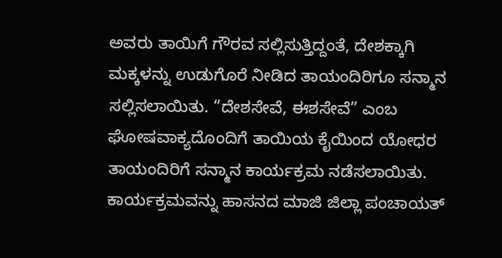ಅವರು ತಾಯಿಗೆ ಗೌರವ ಸಲ್ಲಿಸುತ್ತಿದ್ದಂತೆ, ದೇಶಕ್ಕಾಗಿ ಮಕ್ಕಳನ್ನು ಉಡುಗೊರೆ ನೀಡಿದ ತಾಯಂದಿರಿಗೂ ಸನ್ಮಾನ ಸಲ್ಲಿಸಲಾಯಿತು. “ದೇಶಸೇವೆ, ಈಶಸೇವೆ” ಎಂಬ ಘೋಷವಾಕ್ಯದೊಂದಿಗೆ ತಾಯಿಯ ಕೈಯಿಂದ ಯೋಧರ ತಾಯಂದಿರಿಗೆ ಸನ್ಮಾನ ಕಾರ್ಯಕ್ರಮ ನಡೆಸಲಾಯಿತು.
ಕಾರ್ಯಕ್ರಮವನ್ನು ಹಾಸನದ ಮಾಜಿ ಜಿಲ್ಲಾ ಪಂಚಾಯತ್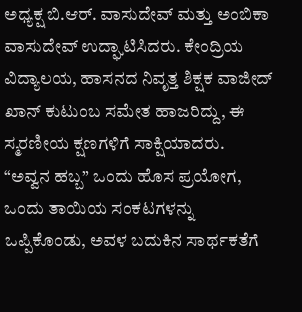ಅಧ್ಯಕ್ಷ ಬಿ.ಆರ್. ವಾಸುದೇವ್ ಮತ್ತು ಅಂಬಿಕಾ ವಾಸುದೇವ್ ಉದ್ಘಾಟಿಸಿದರು. ಕೇಂದ್ರಿಯ ವಿದ್ಯಾಲಯ, ಹಾಸನದ ನಿವೃತ್ತ ಶಿಕ್ಷಕ ವಾಜೀದ್ ಖಾನ್ ಕುಟುಂಬ ಸಮೇತ ಹಾಜರಿದ್ದು, ಈ ಸ್ಮರಣೀಯ ಕ್ಷಣಗಳಿಗೆ ಸಾಕ್ಷಿಯಾದರು.
“ಅವ್ವನ ಹಬ್ಬ” ಒಂದು ಹೊಸ ಪ್ರಯೋಗ, ಒಂದು ತಾಯಿಯ ಸಂಕಟಗಳನ್ನು ಒಪ್ಪಿಕೊಂಡು, ಅವಳ ಬದುಕಿನ ಸಾರ್ಥಕತೆಗೆ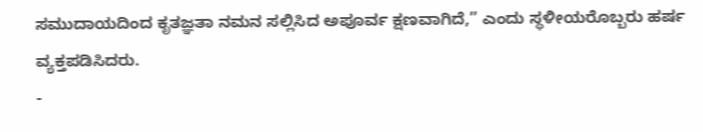ಸಮುದಾಯದಿಂದ ಕೃತಜ್ಞತಾ ನಮನ ಸಲ್ಲಿಸಿದ ಅಪೂರ್ವ ಕ್ಷಣವಾಗಿದೆ,” ಎಂದು ಸ್ಥಳೀಯರೊಬ್ಬರು ಹರ್ಷ ವ್ಯಕ್ತಪಡಿಸಿದರು.
-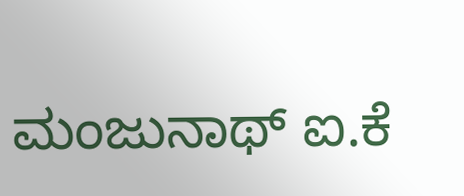ಮಂಜುನಾಥ್ ಐ.ಕೆ